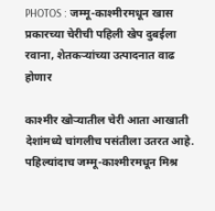PHOTOS : जम्मू-काश्मीरमधून खास प्रकारच्या चेरीची पहिली खेप दुबईला रवाना, शेतकऱ्यांच्या उत्पादनात वाढ होणार

काश्मीर खोऱ्यातील चेरी आता आखाती देशांमध्ये चांगलीच पसंतीला उतरत आहे. पहिल्यांदाच जम्मू-काश्मीरमधून मिश्र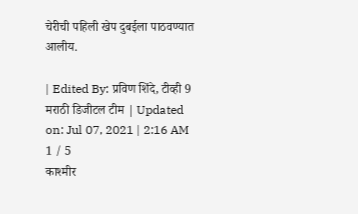चेरीची पहिली खेप दुबईला पाठवण्यात आलीय.

| Edited By: प्रविण शिंदे, टीव्ही 9 मराठी डिजीटल टीम | Updated on: Jul 07, 2021 | 2:16 AM
1 / 5
काश्मीर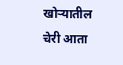खोऱ्यातील चेरी आता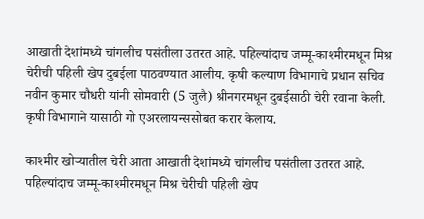आखाती देशांमध्ये चांगलीच पसंतीला उतरत आहे. पहिल्यांदाच जम्मू-काश्मीरमधून मिश्र चेरीची पहिली खेप दुबईला पाठवण्यात आलीय. कृषी कल्याण विभागाचे प्रधान सचिव नवीन कुमार चौधरी यांनी सोमवारी (5 जुलै) श्रीनगरमधून दुबईसाठी चेरी रवाना केली. कृषी विभागाने यासाठी गो एअरलायन्ससोबत करार केलाय.

काश्मीर खोऱ्यातील चेरी आता आखाती देशांमध्ये चांगलीच पसंतीला उतरत आहे. पहिल्यांदाच जम्मू-काश्मीरमधून मिश्र चेरीची पहिली खेप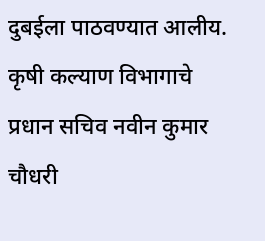दुबईला पाठवण्यात आलीय. कृषी कल्याण विभागाचे प्रधान सचिव नवीन कुमार चौधरी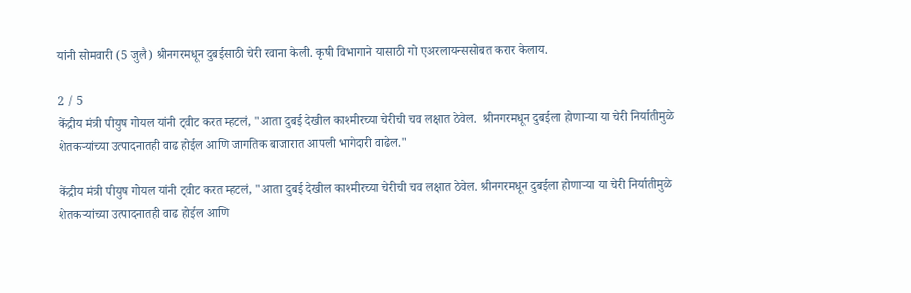यांनी सोमवारी (5 जुलै) श्रीनगरमधून दुबईसाठी चेरी रवाना केली. कृषी विभागाने यासाठी गो एअरलायन्ससोबत करार केलाय.

2 / 5
केंद्रीय मंत्री पीयुष गोयल यांनी ट्वीट करत म्हटलं, "आता दुबई देखील काश्मीरच्या चेरीची चव लक्षात ठेवेल.  श्रीनगरमधून दुबईला होणाऱ्या या चेरी निर्यातीमुळे शेतकऱ्यांच्या उत्पादनातही वाढ होईल आणि जागतिक बाजारात आपली भागेदारी वाढेल."

केंद्रीय मंत्री पीयुष गोयल यांनी ट्वीट करत म्हटलं, "आता दुबई देखील काश्मीरच्या चेरीची चव लक्षात ठेवेल. श्रीनगरमधून दुबईला होणाऱ्या या चेरी निर्यातीमुळे शेतकऱ्यांच्या उत्पादनातही वाढ होईल आणि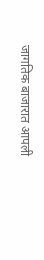जागतिक बाजारात आपली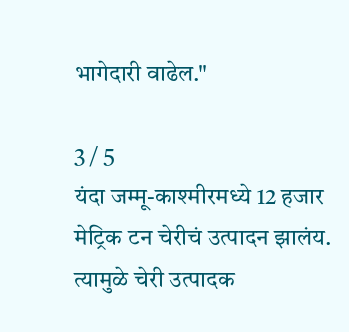भागेदारी वाढेल."

3 / 5
यंदा जम्मू-काश्मीरमध्ये 12 हजार मेट्रिक टन चेरीचं उत्पादन झालंय. त्यामुळे चेरी उत्पादक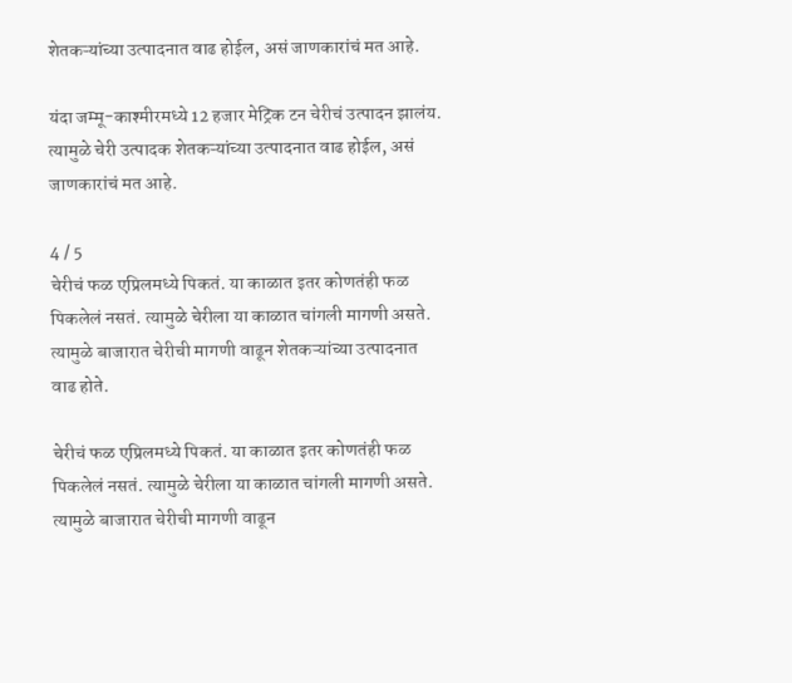शेतकऱ्यांच्या उत्पादनात वाढ होईल, असं जाणकारांचं मत आहे.

यंदा जम्मू-काश्मीरमध्ये 12 हजार मेट्रिक टन चेरीचं उत्पादन झालंय. त्यामुळे चेरी उत्पादक शेतकऱ्यांच्या उत्पादनात वाढ होईल, असं जाणकारांचं मत आहे.

4 / 5
चेरीचं फळ एप्रिलमध्ये पिकतं. या काळात इतर कोणतंही फळ पिकलेलं नसतं. त्यामुळे चेरीला या काळात चांगली मागणी असते. त्यामुळे बाजारात चेरीची मागणी वाढून शेतकऱ्यांच्या उत्पादनात वाढ होते.

चेरीचं फळ एप्रिलमध्ये पिकतं. या काळात इतर कोणतंही फळ पिकलेलं नसतं. त्यामुळे चेरीला या काळात चांगली मागणी असते. त्यामुळे बाजारात चेरीची मागणी वाढून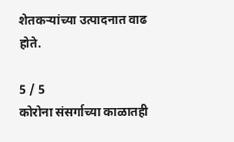शेतकऱ्यांच्या उत्पादनात वाढ होते.

5 / 5
कोरोना संसर्गाच्या काळातही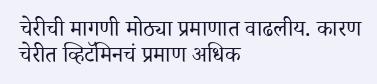चेरीची मागणी मोठ्या प्रमाणात वाढलीय. कारण चेरीत व्हिटॅमिनचं प्रमाण अधिक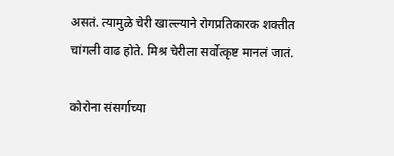असतं. त्यामुळे चेरी खाल्ल्याने रोगप्रतिकारक शक्तीत चांगली वाढ होते. मिश्र चेरीला सर्वोत्कृष्ट मानलं जातं.

कोरोना संसर्गाच्या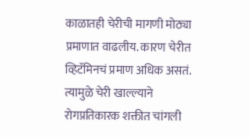काळातही चेरीची मागणी मोठ्या प्रमाणात वाढलीय. कारण चेरीत व्हिटॅमिनचं प्रमाण अधिक असतं. त्यामुळे चेरी खाल्ल्याने रोगप्रतिकारक शक्तीत चांगली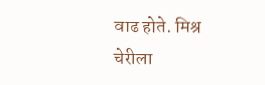वाढ होते. मिश्र चेरीला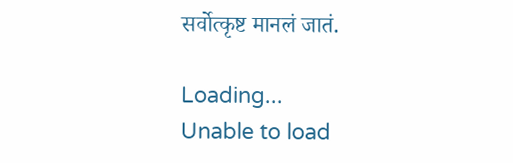सर्वोत्कृष्ट मानलं जातं.

Loading...
Unable to load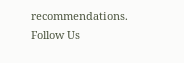recommendations.
Follow Us